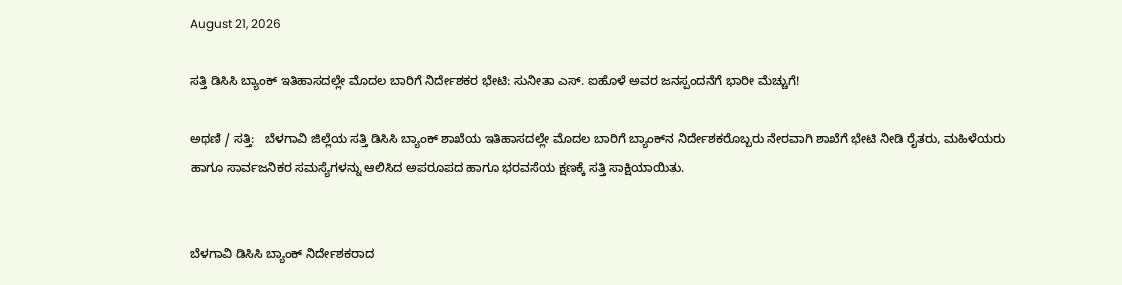August 21, 2026

ಸತ್ತಿ ಡಿಸಿಸಿ ಬ್ಯಾಂಕ್ ಇತಿಹಾಸದಲ್ಲೇ ಮೊದಲ ಬಾರಿಗೆ ನಿರ್ದೇಶಕರ ಭೇಟಿ: ಸುನೀತಾ ಎಸ್. ಐಹೊಳೆ ಅವರ ಜನಸ್ಪಂದನೆಗೆ ಭಾರೀ ಮೆಚ್ಚುಗೆ!

ಅಥಣಿ / ಸತ್ತಿ:   ಬೆಳಗಾವಿ ಜಿಲ್ಲೆಯ ಸತ್ತಿ ಡಿಸಿಸಿ ಬ್ಯಾಂಕ್ ಶಾಖೆಯ ಇತಿಹಾಸದಲ್ಲೇ ಮೊದಲ ಬಾರಿಗೆ ಬ್ಯಾಂಕ್‌ನ ನಿರ್ದೇಶಕರೊಬ್ಬರು ನೇರವಾಗಿ ಶಾಖೆಗೆ ಭೇಟಿ ನೀಡಿ ರೈತರು, ಮಹಿಳೆಯರು ಹಾಗೂ ಸಾರ್ವಜನಿಕರ ಸಮಸ್ಯೆಗಳನ್ನು ಆಲಿಸಿದ ಅಪರೂಪದ ಹಾಗೂ ಭರವಸೆಯ ಕ್ಷಣಕ್ಕೆ ಸತ್ತಿ ಸಾಕ್ಷಿಯಾಯಿತು.


ಬೆಳಗಾವಿ ಡಿಸಿಸಿ ಬ್ಯಾಂಕ್ ನಿರ್ದೇಶಕರಾದ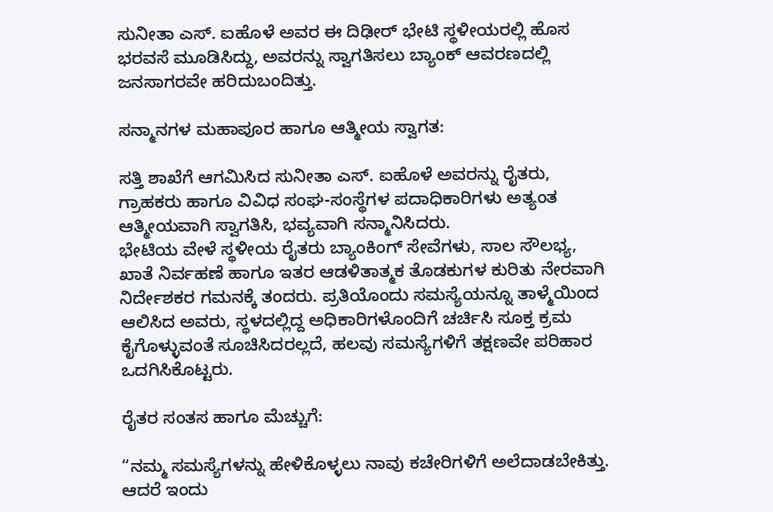ಸುನೀತಾ ಎಸ್. ಐಹೊಳೆ ಅವರ ಈ ದಿಢೀರ್ ಭೇಟಿ ಸ್ಥಳೀಯರಲ್ಲಿ ಹೊಸ ಭರವಸೆ ಮೂಡಿಸಿದ್ದು, ಅವರನ್ನು ಸ್ವಾಗತಿಸಲು ಬ್ಯಾಂಕ್ ಆವರಣದಲ್ಲಿ ಜನಸಾಗರವೇ ಹರಿದುಬಂದಿತ್ತು.

ಸನ್ಮಾನಗಳ ಮಹಾಪೂರ ಹಾಗೂ ಆತ್ಮೀಯ ಸ್ವಾಗತ:

ಸತ್ತಿ ಶಾಖೆಗೆ ಆಗಮಿಸಿದ ಸುನೀತಾ ಎಸ್. ಐಹೊಳೆ ಅವರನ್ನು ರೈತರು, ಗ್ರಾಹಕರು ಹಾಗೂ ವಿವಿಧ ಸಂಘ-ಸಂಸ್ಥೆಗಳ ಪದಾಧಿಕಾರಿಗಳು ಅತ್ಯಂತ ಆತ್ಮೀಯವಾಗಿ ಸ್ವಾಗತಿಸಿ, ಭವ್ಯವಾಗಿ ಸನ್ಮಾನಿಸಿದರು.
ಭೇಟಿಯ ವೇಳೆ ಸ್ಥಳೀಯ ರೈತರು ಬ್ಯಾಂಕಿಂಗ್ ಸೇವೆಗಳು, ಸಾಲ ಸೌಲಭ್ಯ, ಖಾತೆ ನಿರ್ವಹಣೆ ಹಾಗೂ ಇತರ ಆಡಳಿತಾತ್ಮಕ ತೊಡಕುಗಳ ಕುರಿತು ನೇರವಾಗಿ ನಿರ್ದೇಶಕರ ಗಮನಕ್ಕೆ ತಂದರು. ಪ್ರತಿಯೊಂದು ಸಮಸ್ಯೆಯನ್ನೂ ತಾಳ್ಮೆಯಿಂದ ಆಲಿಸಿದ ಅವರು, ಸ್ಥಳದಲ್ಲಿದ್ದ ಅಧಿಕಾರಿಗಳೊಂದಿಗೆ ಚರ್ಚಿಸಿ ಸೂಕ್ತ ಕ್ರಮ ಕೈಗೊಳ್ಳುವಂತೆ ಸೂಚಿಸಿದರಲ್ಲದೆ, ಹಲವು ಸಮಸ್ಯೆಗಳಿಗೆ ತಕ್ಷಣವೇ ಪರಿಹಾರ ಒದಗಿಸಿಕೊಟ್ಟರು.

ರೈತರ ಸಂತಸ ಹಾಗೂ ಮೆಚ್ಚುಗೆ:

“ನಮ್ಮ ಸಮಸ್ಯೆಗಳನ್ನು ಹೇಳಿಕೊಳ್ಳಲು ನಾವು ಕಚೇರಿಗಳಿಗೆ ಅಲೆದಾಡಬೇಕಿತ್ತು. ಆದರೆ ಇಂದು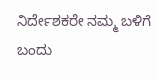ನಿರ್ದೇಶಕರೇ ನಮ್ಮ ಬಳಿಗೆ ಬಂದು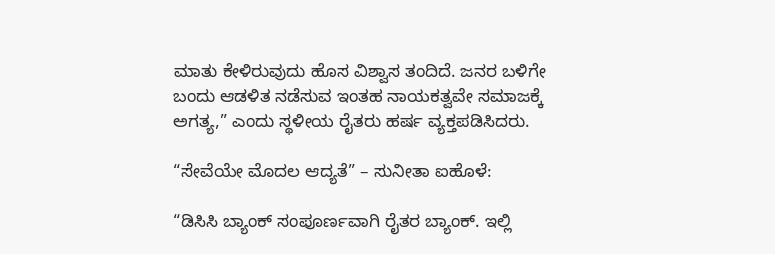ಮಾತು ಕೇಳಿರುವುದು ಹೊಸ ವಿಶ್ವಾಸ ತಂದಿದೆ. ಜನರ ಬಳಿಗೇ ಬಂದು ಆಡಳಿತ ನಡೆಸುವ ಇಂತಹ ನಾಯಕತ್ವವೇ ಸಮಾಜಕ್ಕೆ ಅಗತ್ಯ,” ಎಂದು ಸ್ಥಳೀಯ ರೈತರು ಹರ್ಷ ವ್ಯಕ್ತಪಡಿಸಿದರು.

“ಸೇವೆಯೇ ಮೊದಲ ಆದ್ಯತೆ” – ಸುನೀತಾ ಐಹೊಳೆ:

“ಡಿಸಿಸಿ ಬ್ಯಾಂಕ್ ಸಂಪೂರ್ಣವಾಗಿ ರೈತರ ಬ್ಯಾಂಕ್. ಇಲ್ಲಿ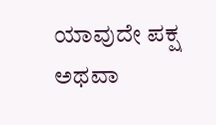ಯಾವುದೇ ಪಕ್ಷ ಅಥವಾ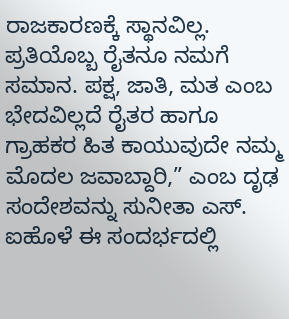ರಾಜಕಾರಣಕ್ಕೆ ಸ್ಥಾನವಿಲ್ಲ. ಪ್ರತಿಯೊಬ್ಬ ರೈತನೂ ನಮಗೆ ಸಮಾನ. ಪಕ್ಷ, ಜಾತಿ, ಮತ ಎಂಬ ಭೇದವಿಲ್ಲದೆ ರೈತರ ಹಾಗೂ ಗ್ರಾಹಕರ ಹಿತ ಕಾಯುವುದೇ ನಮ್ಮ ಮೊದಲ ಜವಾಬ್ದಾರಿ,” ಎಂಬ ದೃಢ ಸಂದೇಶವನ್ನು ಸುನೀತಾ ಎಸ್. ಐಹೊಳೆ ಈ ಸಂದರ್ಭದಲ್ಲಿ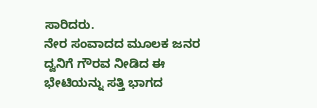ಸಾರಿದರು.
ನೇರ ಸಂವಾದದ ಮೂಲಕ ಜನರ ದ್ವನಿಗೆ ಗೌರವ ನೀಡಿದ ಈ ಭೇಟಿಯನ್ನು ಸತ್ತಿ ಭಾಗದ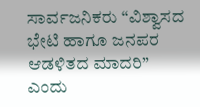ಸಾರ್ವಜನಿಕರು “ವಿಶ್ವಾಸದ ಭೇಟಿ ಹಾಗೂ ಜನಪರ ಆಡಳಿತದ ಮಾದರಿ” ಎಂದು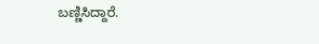ಬಣ್ಣಿಸಿದ್ದಾರೆ.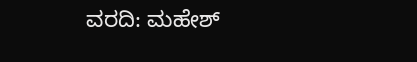ವರದಿ: ಮಹೇಶ್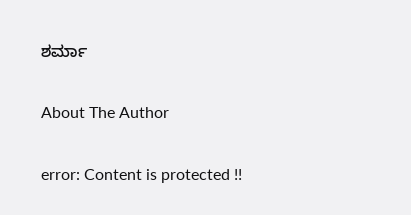ಶರ್ಮಾ

About The Author

error: Content is protected !!